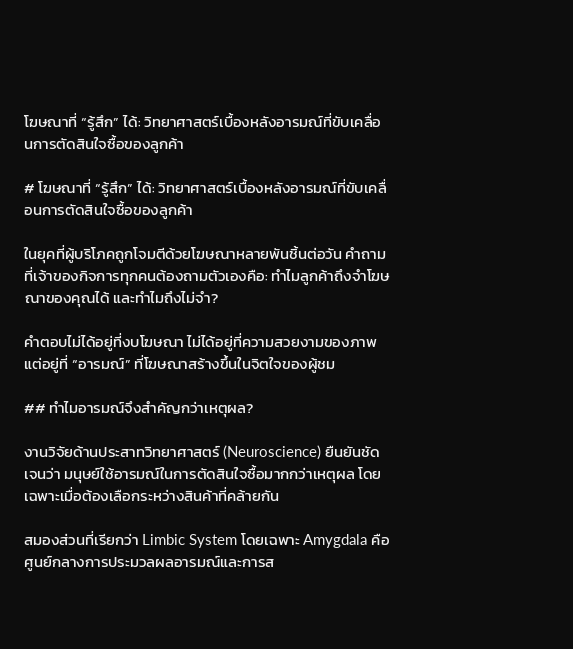โฆษณาที่ “รู้สึก” ได้: วิทยาศาสตร์เบื้องหลังอารมณ์ที่ขับเคลื่อนการตัดสินใจซื้อของลูกค้า

# โฆษณาที่ “รู้สึก” ได้: วิทยาศาสตร์เบื้องหลังอารมณ์ที่ขับเคลื่อนการตัดสินใจซื้อของลูกค้า

ในยุคที่ผู้บริโภคถูกโจมตีด้วยโฆษณาหลายพันชิ้นต่อวัน คำถามที่เจ้าของกิจการทุกคนต้องถามตัวเองคือ: ทำไมลูกค้าถึงจำโฆษณาของคุณได้ และทำไมถึงไม่จำ?

คำตอบไม่ได้อยู่ที่งบโฆษณา ไม่ได้อยู่ที่ความสวยงามของภาพ แต่อยู่ที่ “อารมณ์” ที่โฆษณาสร้างขึ้นในจิตใจของผู้ชม

## ทำไมอารมณ์จึงสำคัญกว่าเหตุผล?

งานวิจัยด้านประสาทวิทยาศาสตร์ (Neuroscience) ยืนยันชัดเจนว่า มนุษย์ใช้อารมณ์ในการตัดสินใจซื้อมากกว่าเหตุผล โดยเฉพาะเมื่อต้องเลือกระหว่างสินค้าที่คล้ายกัน

สมองส่วนที่เรียกว่า Limbic System โดยเฉพาะ Amygdala คือศูนย์กลางการประมวลผลอารมณ์และการส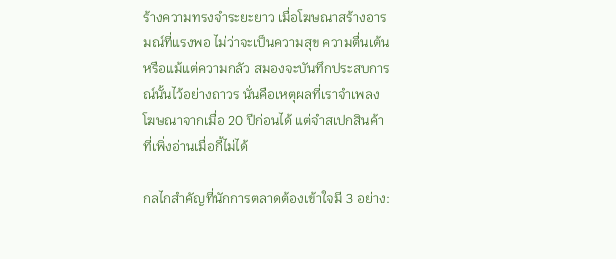ร้างความทรงจำระยะยาว เมื่อโฆษณาสร้างอารมณ์ที่แรงพอ ไม่ว่าจะเป็นความสุข ความตื่นเต้น หรือแม้แต่ความกลัว สมองจะบันทึกประสบการณ์นั้นไว้อย่างถาวร นั่นคือเหตุผลที่เราจำเพลงโฆษณาจากเมื่อ 20 ปีก่อนได้ แต่จำสเปกสินค้าที่เพิ่งอ่านเมื่อกี้ไม่ได้

กลไกสำคัญที่นักการตลาดต้องเข้าใจมี 3 อย่าง: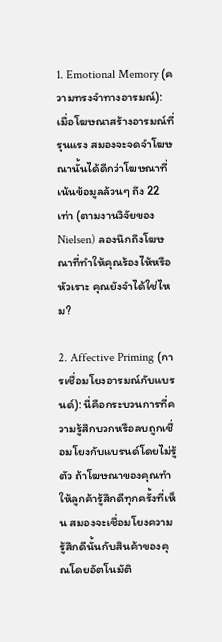1. Emotional Memory (ความทรงจำทางอารมณ์): เมื่อโฆษณาสร้างอารมณ์ที่รุนแรง สมองจะจดจำโฆษณานั้นได้ดีกว่าโฆษณาที่เน้นข้อมูลล้วนๆ ถึง 22 เท่า (ตามงานวิจัยของ Nielsen) ลองนึกถึงโฆษณาที่ทำให้คุณร้องไห้หรือหัวเราะ คุณยังจำได้ใช่ไหม?

2. Affective Priming (การเชื่อมโยงอารมณ์กับแบรนด์): นี่คือกระบวนการที่ความรู้สึกบวกหรือลบถูกเชื่อมโยงกับแบรนด์โดยไม่รู้ตัว ถ้าโฆษณาของคุณทำให้ลูกค้ารู้สึกดีทุกครั้งที่เห็น สมองจะเชื่อมโยงความรู้สึกดีนั้นกับสินค้าของคุณโดยอัตโนมัติ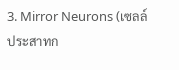3. Mirror Neurons (เซลล์ประสาทก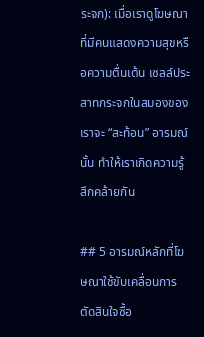ระจก): เมื่อเราดูโฆษณาที่มีคนแสดงความสุขหรือความตื่นเต้น เซลล์ประสาทกระจกในสมองของเราจะ “สะท้อน” อารมณ์นั้น ทำให้เราเกิดความรู้สึกคล้ายกัน

## 5 อารมณ์หลักที่โฆษณาใช้ขับเคลื่อนการตัดสินใจซื้อ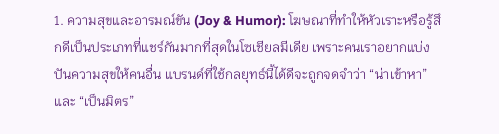1. ความสุขและอารมณ์ขัน (Joy & Humor): โฆษณาที่ทำให้หัวเราะหรือรู้สึกดีเป็นประเภทที่แชร์กันมากที่สุดในโซเชียลมีเดีย เพราะคนเราอยากแบ่งปันความสุขให้คนอื่น แบรนด์ที่ใช้กลยุทธ์นี้ได้ดีจะถูกจดจำว่า “น่าเข้าหา” และ “เป็นมิตร”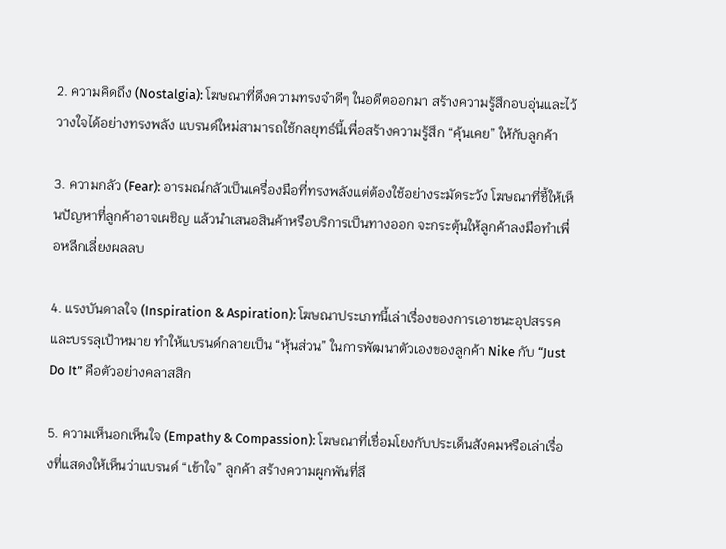2. ความคิดถึง (Nostalgia): โฆษณาที่ดึงความทรงจำดีๆ ในอดีตออกมา สร้างความรู้สึกอบอุ่นและไว้วางใจได้อย่างทรงพลัง แบรนด์ใหม่สามารถใช้กลยุทธ์นี้เพื่อสร้างความรู้สึก “คุ้นเคย” ให้กับลูกค้า

3. ความกลัว (Fear): อารมณ์กลัวเป็นเครื่องมือที่ทรงพลังแต่ต้องใช้อย่างระมัดระวัง โฆษณาที่ชี้ให้เห็นปัญหาที่ลูกค้าอาจเผชิญ แล้วนำเสนอสินค้าหรือบริการเป็นทางออก จะกระตุ้นให้ลูกค้าลงมือทำเพื่อหลีกเลี่ยงผลลบ

4. แรงบันดาลใจ (Inspiration & Aspiration): โฆษณาประเภทนี้เล่าเรื่องของการเอาชนะอุปสรรคและบรรลุเป้าหมาย ทำให้แบรนด์กลายเป็น “หุ้นส่วน” ในการพัฒนาตัวเองของลูกค้า Nike กับ “Just Do It” คือตัวอย่างคลาสสิก

5. ความเห็นอกเห็นใจ (Empathy & Compassion): โฆษณาที่เชื่อมโยงกับประเด็นสังคมหรือเล่าเรื่องที่แสดงให้เห็นว่าแบรนด์ “เข้าใจ” ลูกค้า สร้างความผูกพันที่ลึ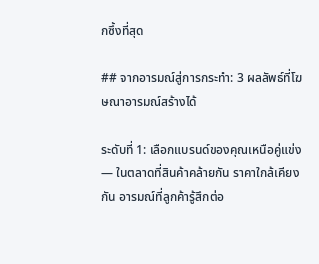กซึ้งที่สุด

## จากอารมณ์สู่การกระทำ: 3 ผลลัพธ์ที่โฆษณาอารมณ์สร้างได้

ระดับที่ 1: เลือกแบรนด์ของคุณเหนือคู่แข่ง — ในตลาดที่สินค้าคล้ายกัน ราคาใกล้เคียงกัน อารมณ์ที่ลูกค้ารู้สึกต่อ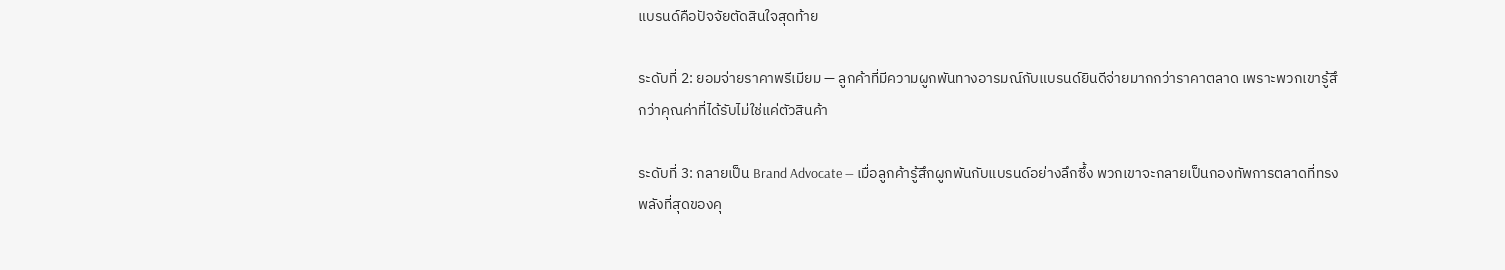แบรนด์คือปัจจัยตัดสินใจสุดท้าย

ระดับที่ 2: ยอมจ่ายราคาพรีเมียม — ลูกค้าที่มีความผูกพันทางอารมณ์กับแบรนด์ยินดีจ่ายมากกว่าราคาตลาด เพราะพวกเขารู้สึกว่าคุณค่าที่ได้รับไม่ใช่แค่ตัวสินค้า

ระดับที่ 3: กลายเป็น Brand Advocate — เมื่อลูกค้ารู้สึกผูกพันกับแบรนด์อย่างลึกซึ้ง พวกเขาจะกลายเป็นกองทัพการตลาดที่ทรงพลังที่สุดของคุ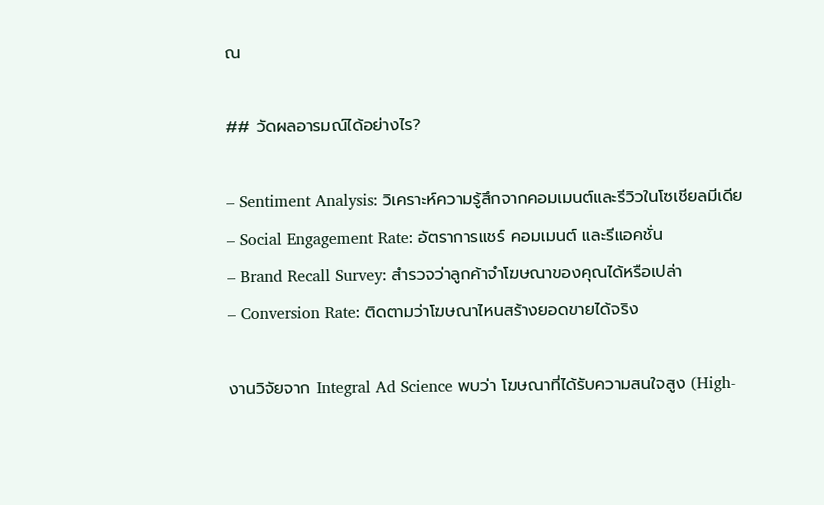ณ

## วัดผลอารมณ์ได้อย่างไร?

– Sentiment Analysis: วิเคราะห์ความรู้สึกจากคอมเมนต์และรีวิวในโซเชียลมีเดีย
– Social Engagement Rate: อัตราการแชร์ คอมเมนต์ และรีแอคชั่น
– Brand Recall Survey: สำรวจว่าลูกค้าจำโฆษณาของคุณได้หรือเปล่า
– Conversion Rate: ติดตามว่าโฆษณาไหนสร้างยอดขายได้จริง

งานวิจัยจาก Integral Ad Science พบว่า โฆษณาที่ได้รับความสนใจสูง (High-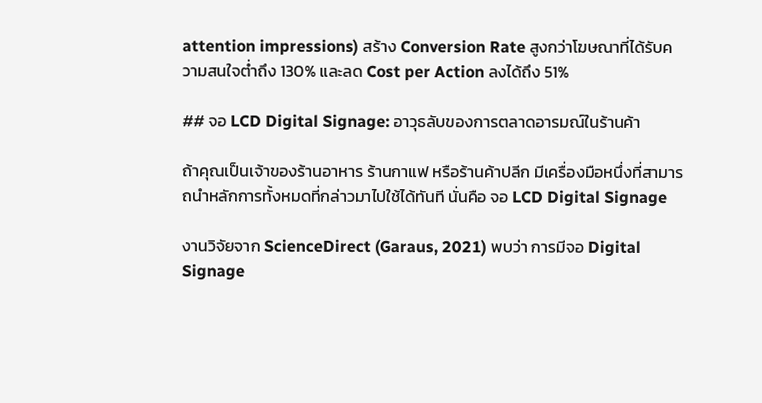attention impressions) สร้าง Conversion Rate สูงกว่าโฆษณาที่ได้รับความสนใจต่ำถึง 130% และลด Cost per Action ลงได้ถึง 51%

## จอ LCD Digital Signage: อาวุธลับของการตลาดอารมณ์ในร้านค้า

ถ้าคุณเป็นเจ้าของร้านอาหาร ร้านกาแฟ หรือร้านค้าปลีก มีเครื่องมือหนึ่งที่สามารถนำหลักการทั้งหมดที่กล่าวมาไปใช้ได้ทันที นั่นคือ จอ LCD Digital Signage

งานวิจัยจาก ScienceDirect (Garaus, 2021) พบว่า การมีจอ Digital Signage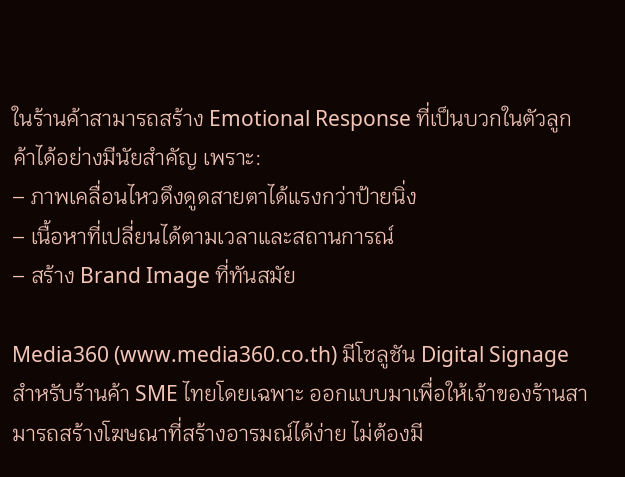ในร้านค้าสามารถสร้าง Emotional Response ที่เป็นบวกในตัวลูกค้าได้อย่างมีนัยสำคัญ เพราะ:
– ภาพเคลื่อนไหวดึงดูดสายตาได้แรงกว่าป้ายนิ่ง
– เนื้อหาที่เปลี่ยนได้ตามเวลาและสถานการณ์
– สร้าง Brand Image ที่ทันสมัย

Media360 (www.media360.co.th) มีโซลูชัน Digital Signage สำหรับร้านค้า SME ไทยโดยเฉพาะ ออกแบบมาเพื่อให้เจ้าของร้านสามารถสร้างโฆษณาที่สร้างอารมณ์ได้ง่าย ไม่ต้องมี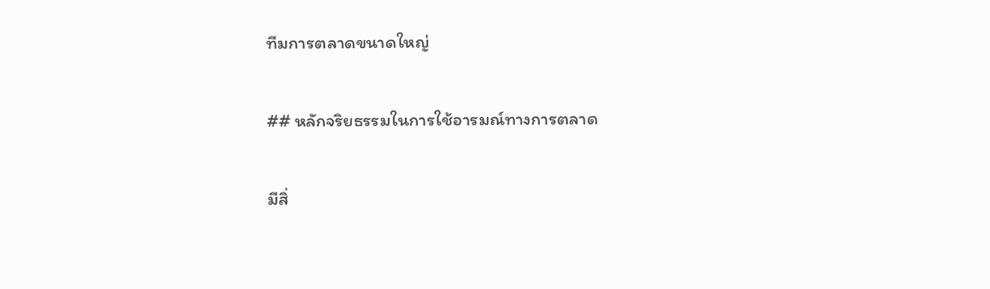ทีมการตลาดขนาดใหญ่

## หลักจริยธรรมในการใช้อารมณ์ทางการตลาด

มีสิ่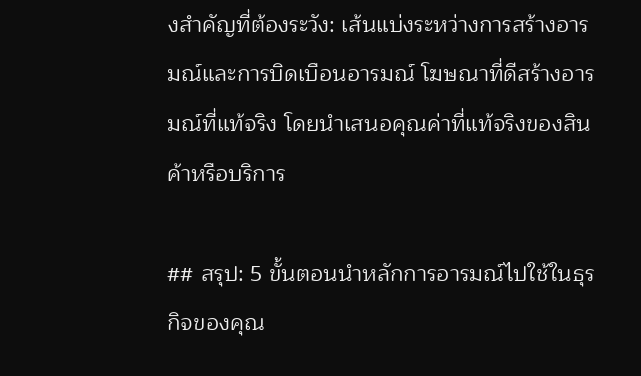งสำคัญที่ต้องระวัง: เส้นแบ่งระหว่างการสร้างอารมณ์และการบิดเบือนอารมณ์ โฆษณาที่ดีสร้างอารมณ์ที่แท้จริง โดยนำเสนอคุณค่าที่แท้จริงของสินค้าหรือบริการ

## สรุป: 5 ขั้นตอนนำหลักการอารมณ์ไปใช้ในธุรกิจของคุณ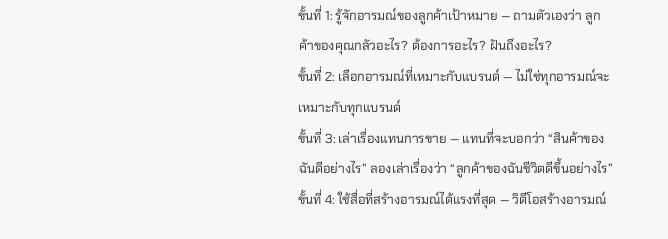ขั้นที่ 1: รู้จักอารมณ์ของลูกค้าเป้าหมาย — ถามตัวเองว่า ลูกค้าของคุณกลัวอะไร? ต้องการอะไร? ฝันถึงอะไร?
ขั้นที่ 2: เลือกอารมณ์ที่เหมาะกับแบรนด์ — ไม่ใช่ทุกอารมณ์จะเหมาะกับทุกแบรนด์
ขั้นที่ 3: เล่าเรื่องแทนการขาย — แทนที่จะบอกว่า “สินค้าของฉันดีอย่างไร” ลองเล่าเรื่องว่า “ลูกค้าของฉันชีวิตดีขึ้นอย่างไร”
ขั้นที่ 4: ใช้สื่อที่สร้างอารมณ์ได้แรงที่สุด — วิดีโอสร้างอารมณ์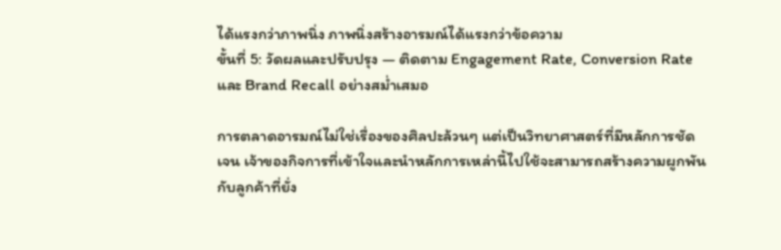ได้แรงกว่าภาพนิ่ง ภาพนิ่งสร้างอารมณ์ได้แรงกว่าข้อความ
ขั้นที่ 5: วัดผลและปรับปรุง — ติดตาม Engagement Rate, Conversion Rate และ Brand Recall อย่างสม่ำเสมอ

การตลาดอารมณ์ไม่ใช่เรื่องของศิลปะล้วนๆ แต่เป็นวิทยาศาสตร์ที่มีหลักการชัดเจน เจ้าของกิจการที่เข้าใจและนำหลักการเหล่านี้ไปใช้จะสามารถสร้างความผูกพันกับลูกค้าที่ยั่ง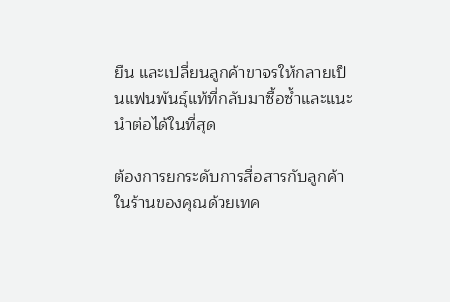ยืน และเปลี่ยนลูกค้าขาจรให้กลายเป็นแฟนพันธุ์แท้ที่กลับมาซื้อซ้ำและแนะนำต่อได้ในที่สุด

ต้องการยกระดับการสื่อสารกับลูกค้าในร้านของคุณด้วยเทค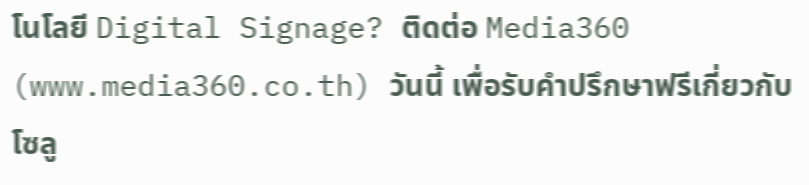โนโลยี Digital Signage? ติดต่อ Media360 (www.media360.co.th) วันนี้ เพื่อรับคำปรึกษาฟรีเกี่ยวกับโซลู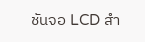ชันจอ LCD สำ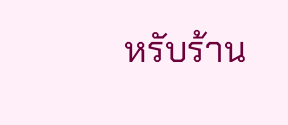หรับร้าน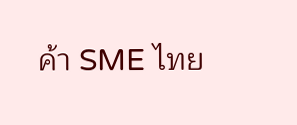ค้า SME ไทย